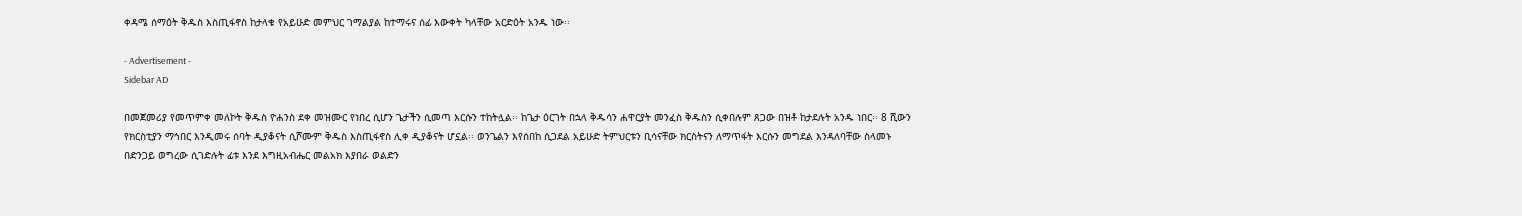ቀዳሜ ሰማዕት ቅዱስ እስጢፋኖስ ከታላቁ የአይሁድ መምህር ገማልያል ከተማሩና ሰፊ እውቀት ካላቸው አርድዕት አንዱ ነው፡፡

- Advertisement -
Sidebar AD

በመጀመሪያ የመጥምቀ መለኮት ቅዱስ ዮሐንስ ደቀ መዝሙር የነበረ ሲሆን ጌታችን ሲመጣ እርሱን ተከትሏል፡፡ ከጌታ ዕርገት በኋላ ቅዱሳን ሐዋርያት መንፈስ ቅዱስን ሲቀበሉም ጸጋው በዝቶ ከታደሉት አንዱ ነበር፡፡ 8 ሺውን የክርስቲያን ማኅበር እንዲመሩ ሰባት ዲያቆናት ሲሾሙም ቅዱስ እስጢፋኖስ ሊቀ ዲያቆናት ሆኗል፡፡ ወንጌልን እየሰበከ ሲጋደል አይሁድ ትምህርቱን ቢሳናቸው ክርስትናን ለማጥፋት እርሱን መግደል እንዳለባቸው ስላመኑ በድንጋይ ወግረው ሲገድሉት ፊቱ እንደ እግዚአብሔር መልአክ እያበራ ወልድን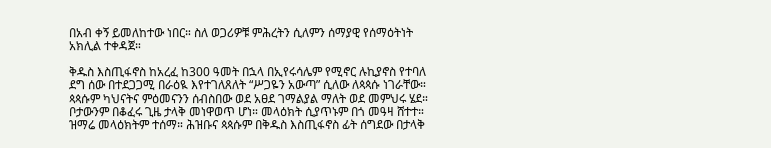በአብ ቀኝ ይመለከተው ነበር። ስለ ወጋሪዎቹ ምሕረትን ሲለምን ሰማያዊ የሰማዕትነት አክሊል ተቀዳጀ።

ቅዱስ እስጢፋኖስ ከአረፈ ከ300 ዓመት በኋላ በኢየሩሳሌም የሚኖር ሉኪያኖስ የተባለ ደግ ሰው በተደጋጋሚ በራዕዪ እየተገለጸለት “ሥጋዬን አውጣ” ሲለው ለጳጳሱ ነገራቸው። ጳጳሱም ካህናትና ምዕመናንን ሰብስበው ወደ አፀደ ገማልያል ማለት ወደ መምህሩ ሄደ። ቦታውንም በቆፈሩ ጊዜ ታላቅ መነዋወጥ ሆነ። መላዕክት ሲያጥኑም በጎ መዓዛ ሸተተ። ዝማሬ መላዕክትም ተሰማ። ሕዝቡና ጳጳሱም በቅዱስ እስጢፋኖስ ፊት ሰግደው በታላቅ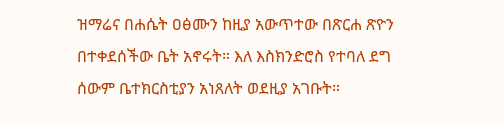ዝማሬና በሐሴት ዐፅሙን ከዚያ አውጥተው በጽርሐ ጽዮን በተቀደሰችው ቤት አኖሩት። እለ እስክንድሮስ የተባለ ደግ ሰውም ቤተክርስቲያን አነጸለት ወደዚያ አገቡት።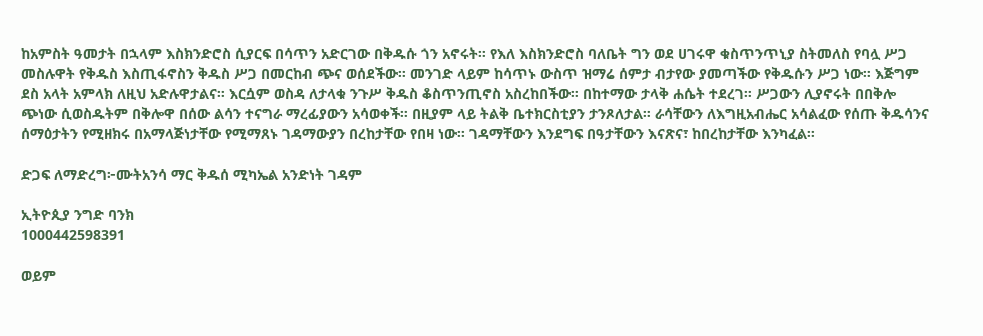ከአምስት ዓመታት በኋላም እስክንድሮስ ሲያርፍ በሳጥን አድርገው በቅዱሱ ጎን አኖሩት። የእለ እስክንድሮስ ባለቤት ግን ወደ ሀገሩዋ ቁስጥንጥኒያ ስትመለስ የባሏ ሥጋ መስሉዋት የቅዱስ እስጢፋኖስን ቅዱስ ሥጋ በመርከብ ጭና ወሰደችው። መንገድ ላይም ከሳጥኑ ውስጥ ዝማሬ ሰምታ ብታየው ያመጣችው የቅዱሱን ሥጋ ነው። እጅግም ደስ አላት አምላክ ለዚህ አድሉዋታልና። እርሷም ወስዳ ለታላቁ ንጉሥ ቅዱስ ቆስጥንጢኖስ አስረከበችው። በከተማው ታላቅ ሐሴት ተደረገ። ሥጋውን ሊያኖሩት በበቅሎ ጭነው ሲወስዱትም በቅሎዋ በሰው ልሳን ተናግራ ማረፊያውን አሳወቀች። በዚያም ላይ ትልቅ ቤተክርስቲያን ታንጾለታል። ራሳቸውን ለእግዚአብሔር አሳልፈው የሰጡ ቅዱሳንና ሰማዕታትን የሚዘክሩ በአማላጅነታቸው የሚማጸኑ ገዳማውያን በረከታቸው የበዛ ነው፡፡ ገዳማቸውን እንደግፍ በዓታቸውን እናጽና፣ ከበረከታቸው እንካፈል፡፡

ድጋፍ ለማድረግ፦ሙትአንሳ ማር ቅዱሰ ሚካኤል አንድነት ገዳም

ኢትዮጲያ ንግድ ባንክ
1000442598391

ወይም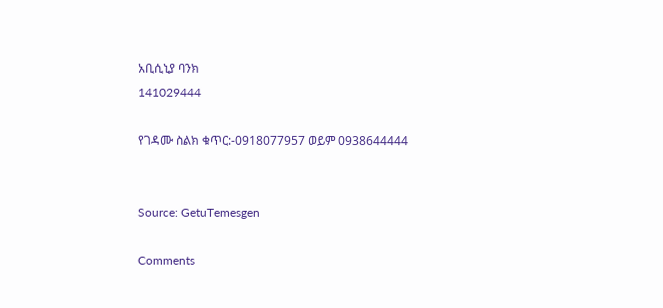አቢሲኒያ ባንክ
141029444

የገዳሙ ስልክ ቁጥር:-0918077957 ወይም 0938644444


Source: GetuTemesgen

Comments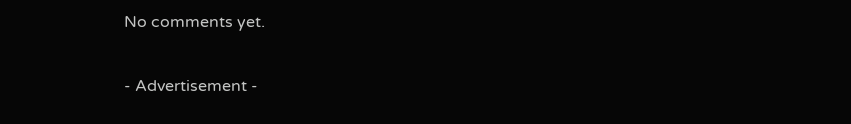No comments yet.

- Advertisement -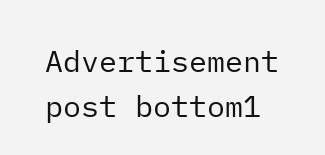Advertisement post bottom1